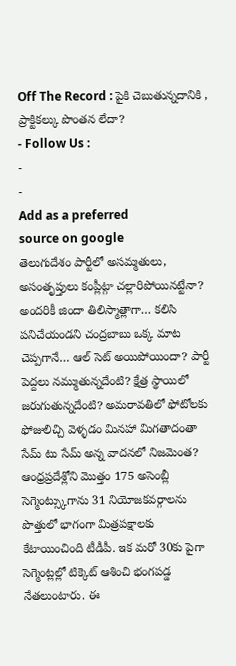Off The Record : పైకి చెబుతున్నదానికి , ప్రాక్టికల్కు పొంతన లేదా?
- Follow Us :
-
-
Add as a preferred
source on google
తెలుగుదేశం పార్టీలో అసమ్మతులు, అసంతృప్తులు కంప్లీట్గా చల్లారిపోయినట్టేనా? అందరికీ జిందా తిలిస్మాత్లాగా… కలిసి పనిచేయండని చంద్రబాబు ఒక్క మాట చెప్పగానే… ఆల్ సెట్ అయిపోయిందా? పార్టీ పెద్దలు నమ్ముతున్నదేంటి? క్షేత్ర స్థాయిలో జరుగుతున్నదేంటి? అమరావతిలో ఫోటోలకు ఫోజులిచ్చి వెళ్ళడం మినహా మిగతాదంతా సేమ్ టు సేమ్ అన్న వాదనలో నిజమెంత? ఆంధ్రప్రదేశ్లోని మొత్తం 175 అసెంబ్లీ సెగ్మెంట్స్కుగాను 31 నియోజకవర్గాలను పొత్తులో భాగంగా మిత్రపక్షాలకు కేటాయించింది టీడీపీ. ఇక మరో 30కు పైగా సెగ్మెంట్లల్లో టిక్కెట్ ఆశించి భంగపడ్డ నేతలుంటారు. ఈ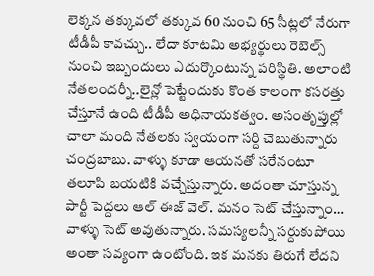లెక్కన తక్కువలో తక్కువ 60 నుంచి 65 సీట్లలో నేరుగా టీడీపీ కావచ్చు.. లేదా కూటమి అభ్యర్థులు రెబెల్స్ నుంచి ఇబ్బందులు ఎదుర్కొంటున్న పరిస్థితి. అలాంటి నేతలందర్నీ..లైన్లో పెట్టేందుకు కొంత కాలంగా కసరత్తు చేస్తూనే ఉంది టీడీపీ అధినాయకత్వం. అసంతృప్తుల్లో చాలా మంది నేతలకు స్వయంగా సర్ది చెబుతున్నారు చంద్రబాబు. వాళ్ళు కూడా ఆయనతో సరేనంటూ తలూపి బయటికి వచ్చేస్తున్నారు. అదంతా చూస్తున్న పార్టీ పెద్దలు ఆల్ ఈజ్ వెల్. మనం సెట్ చేస్తున్నాం… వాళ్ళు సెట్ అవుతున్నారు. సమస్యలన్నీ సర్దుకుపోయి అంతా సవ్యంగా ఉంటోంది. ఇక మనకు తిరుగే లేదని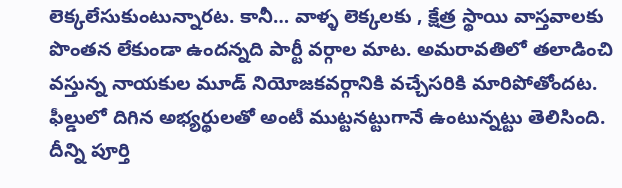లెక్కలేసుకుంటున్నారట. కానీ… వాళ్ళ లెక్కలకు , క్షేత్ర స్థాయి వాస్తవాలకు పొంతన లేకుండా ఉందన్నది పార్టీ వర్గాల మాట. అమరావతిలో తలాడించి వస్తున్న నాయకుల మూడ్ నియోజకవర్గానికి వచ్చేసరికి మారిపోతోందట. ఫీల్డులో దిగిన అభ్యర్థులతో అంటీ ముట్టనట్టుగానే ఉంటున్నట్టు తెలిసింది.
దీన్ని పూర్తి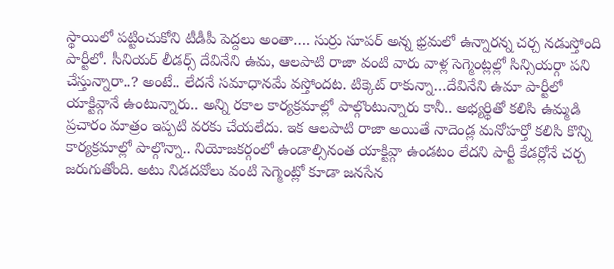స్థాయిలో పట్టించుకోని టీడీపీ పెద్దలు అంతా…. సుర్రు సూపర్ అన్న భ్రమలో ఉన్నారన్న చర్చ నడుస్తోంది పార్టీలో. సీనియర్ లీడర్స్ దేవినేని ఉమ, ఆలపాటి రాజా వంటి వారు వాళ్ల సెగ్మెంట్లల్లో సిన్సియర్గా పని చేస్తున్నారా..? అంటే.. లేదనే సమాధానమే వస్తోందట. టిక్కెట్ రాకున్నా…దేవినేని ఉమా పార్టీలో యాక్టివ్గానే ఉంటున్నారు.. అన్ని రకాల కార్యక్రమాల్లో పాల్గొంటున్నారు కానీ.. అభ్యర్థితో కలిసి ఉమ్మడి ప్రచారం మాత్రం ఇప్పటి వరకు చేయలేదు. ఇక ఆలపాటి రాజా అయితే నాదెండ్ల మనోహర్తో కలిసి కొన్ని కార్యక్రమాల్లో పాల్గొన్నా.. నియోజకర్గంలో ఉండాల్సినంత యాక్టివ్గా ఉండటం లేదని పార్టీ కేడర్లోనే చర్చ జరుగుతోంది. అటు నిడదవోలు వంటి సెగ్మెంట్లో కూడా జనసేన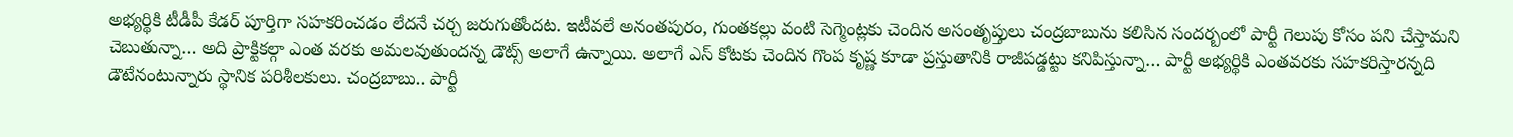అభ్యర్థికి టీడీపీ కేడర్ పూర్తిగా సహకరించడం లేదనే చర్చ జరుగుతోందట. ఇటీవలే అనంతపురం, గుంతకల్లు వంటి సెగ్మెంట్లకు చెందిన అసంతృప్తులు చంద్రబాబును కలిసిన సందర్బంలో పార్టీ గెలుపు కోసం పని చేస్తామని చెబుతున్నా… అది ప్రాక్టికల్గా ఎంత వరకు అమలవుతుందన్న డౌట్స్ అలాగే ఉన్నాయి. అలాగే ఎస్ కోటకు చెందిన గొంప కృష్ణ కూడా ప్రస్తుతానికి రాజీపడ్డట్టు కనిపిస్తున్నా… పార్టీ అభ్యర్థికి ఎంతవరకు సహకరిస్తారన్నది డౌటేనంటున్నారు స్థానిక పరిశీలకులు. చంద్రబాబు.. పార్టీ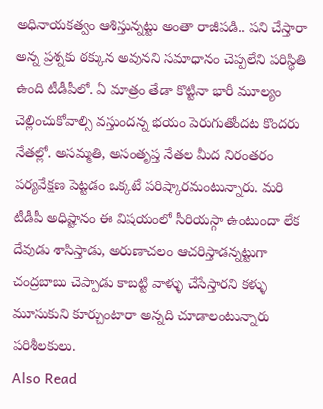అధినాయకత్వం ఆశిస్తున్నట్టు అంతా రాజీపడి.. పని చేస్తారా అన్న ప్రశ్నకు ఠక్కున అవునని సమాధానం చెప్పలేని పరిస్థితి ఉంది టీడీపీలో. ఏ మాత్రం తేడా కొట్టినా భారీ మూల్యం చెల్లించుకోవాల్సి వస్తుందన్న భయం పెరుగుతోందట కొందరు నేతల్లో. అసమ్మతి, అసంతృప్త నేతల మీద నిరంతరం పర్యవేక్షణ పెట్టడం ఒక్కటే పరిష్కారమంటున్నారు. మరి టీడీపీ అధిష్టానం ఈ విషయంలో సీరియస్గా ఉంటుందా లేక దేవుడు శాసిస్తాడు, అరుణాచలం ఆచరిస్తాడన్నట్టుగా చంద్రబాబు చెప్పాడు కాబట్టి వాళ్ళు చేసేస్తారని కళ్ళు మూసుకుని కూర్చుంటారా అన్నది చూడాలంటున్నారు పరిశీలకులు.
Also Read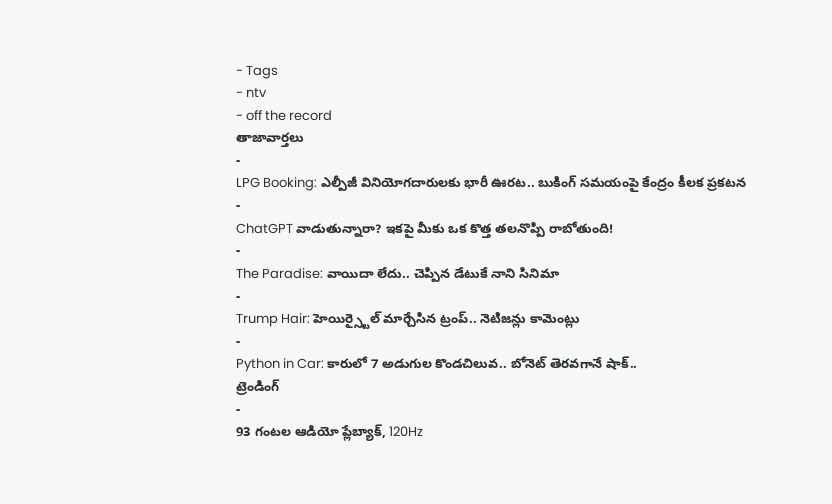- Tags
- ntv
- off the record
తాజావార్తలు
-
LPG Booking: ఎల్పీజీ వినియోగదారులకు భారీ ఊరట.. బుకింగ్ సమయంపై కేంద్రం కీలక ప్రకటన
-
ChatGPT వాడుతున్నారా? ఇకపై మీకు ఒక కొత్త తలనొప్పి రాబోతుంది!
-
The Paradise: వాయిదా లేదు.. చెప్పిన డేటుకే నాని సినిమా
-
Trump Hair: హెయిర్స్టైల్ మార్చేసిన ట్రంప్.. నెటిజన్లు కామెంట్లు
-
Python in Car: కారులో 7 అడుగుల కొండచిలువ.. బోనెట్ తెరవగానే షాక్..
ట్రెండింగ్
-
93 గంటల ఆడియో ప్లేబ్యాక్, 120Hz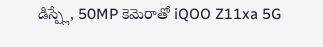డిస్ప్లే, 50MP కెమెరాతో iQOO Z11xa 5G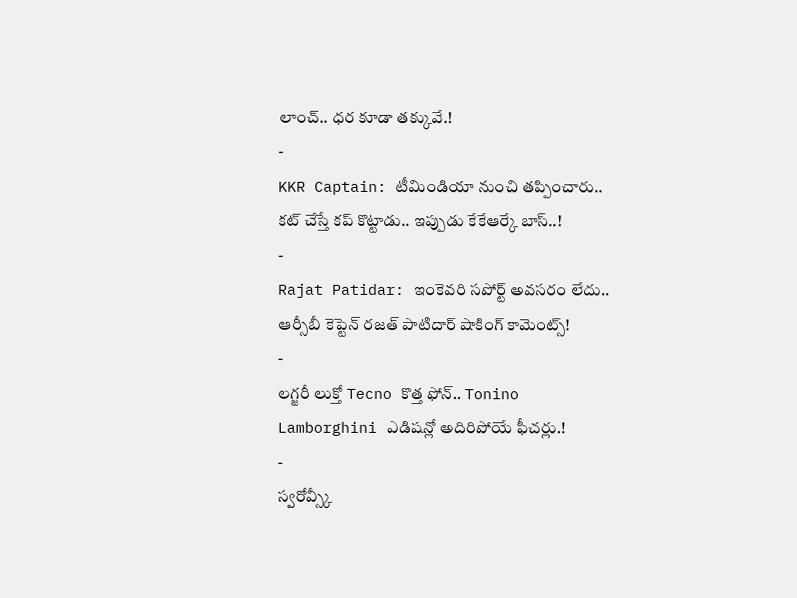లాంచ్.. ధర కూడా తక్కువే.!
-
KKR Captain: టీమిండియా నుంచి తప్పించారు.. కట్ చేస్తే కప్ కొట్టాడు.. ఇప్పుడు కేకేఆర్కే బాస్..!
-
Rajat Patidar: ఇంకెవరి సపోర్ట్ అవసరం లేదు.. ఆర్సీబీ కెప్టెన్ రజత్ పాటిదార్ షాకింగ్ కామెంట్స్!
-
లగ్జరీ లుక్తో Tecno కొత్త ఫోన్.. Tonino Lamborghini ఎడిషన్లో అదిరిపోయే ఫీచర్లు.!
-
స్వరోవ్స్కీ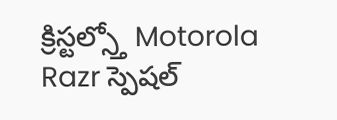క్రిస్టల్స్తో Motorola Razr స్పెషల్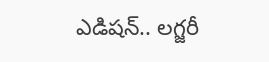ఎడిషన్.. లగ్జరీ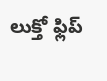లుక్తో ఫ్లిప్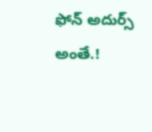ఫోన్ అదుర్స్ అంతే.!